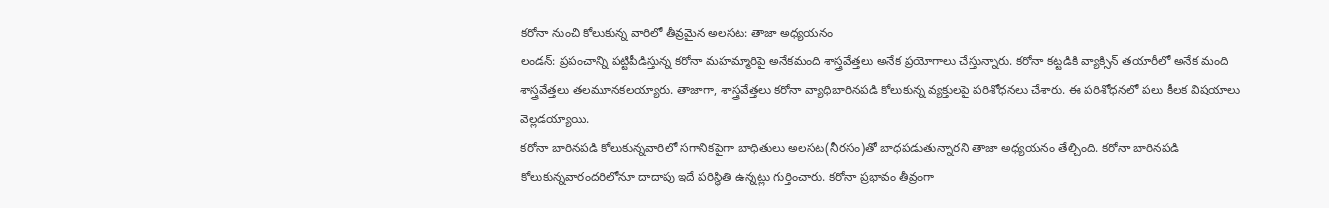కరోనా నుంచి కోలుకున్న వారిలో తీవ్రమైన అలసట: తాజా అధ్యయనం
లండన్: ప్రపంచాన్ని పట్టిపీడిస్తున్న కరోనా మహమ్మారిపై అనేకమంది శాస్త్రవేత్తలు అనేక ప్రయోగాలు చేస్తున్నారు. కరోనా కట్టడికి వ్యాక్సిన్ తయారీలో అనేక మంది శాస్త్రవేత్తలు తలమూనకలయ్యారు. తాజాగా, శాస్త్రవేత్తలు కరోనా వ్యాధిబారినపడి కోలుకున్న వ్యక్తులపై పరిశోధనలు చేశారు. ఈ పరిశోధనలో పలు కీలక విషయాలు వెల్లడయ్యాయి.
కరోనా బారినపడి కోలుకున్నవారిలో సగానికపైగా బాధితులు అలసట(నీరసం)తో బాధపడుతున్నారని తాజా అధ్యయనం తేల్చింది. కరోనా బారినపడి కోలుకున్నవారందరిలోనూ దాదాపు ఇదే పరిస్థితి ఉన్నట్లు గుర్తించారు. కరోనా ప్రభావం తీవ్రంగా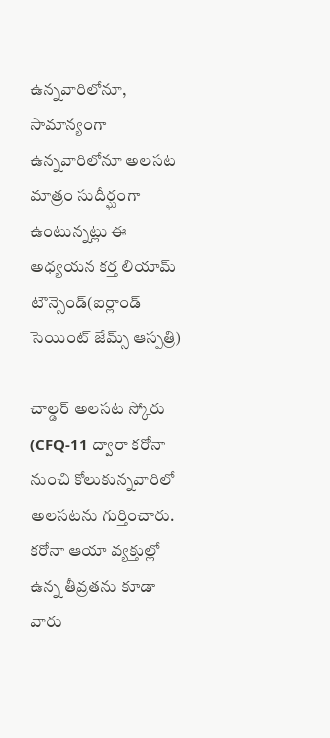ఉన్నవారిలోనూ, సామాన్యంగా ఉన్నవారిలోనూ అలసట మాత్రం సుదీర్ఘంగా ఉంటున్నట్లు ఈ అధ్యయన కర్త లియామ్ టౌన్సెండ్(ఐర్లాండ్ సెయింట్ జేమ్స్ ఆస్పత్రి)

చాల్డర్ అలసట స్కోరు (CFQ-11 ద్వారా కరోనా నుంచి కోలుకున్నవారిలో అలసటను గుర్తించారు. కరోనా ఆయా వ్యక్తుల్లో ఉన్న తీవ్రతను కూడా వారు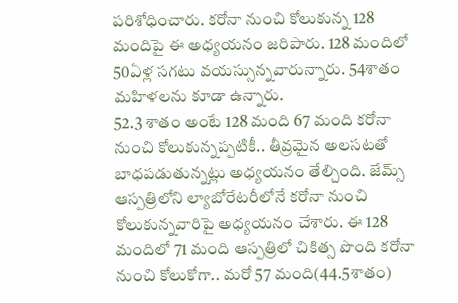పరిశోధించారు. కరోనా నుంచి కోలుకున్న 128 మందిపై ఈ అధ్యయనం జరిపారు. 128 మందిలో 50ఏళ్ల సగటు వయస్సున్నవారున్నారు. 54శాతం మహిళలను కూడా ఉన్నారు.
52.3 శాతం అంటే 128 మంది 67 మంది కరోనా నుంచి కోలుకున్నప్పటికీ.. తీవ్రమైన అలసటతో బాధపడుతున్నట్లు అధ్యయనం తేల్చింది. జేమ్స్ ఆస్పత్రిలోని ల్యాబోరేటరీలోనే కరోనా నుంచి కోలుకున్నవారిపై అధ్యయనం చేశారు. ఈ 128 మందిలో 71 మంది ఆస్పత్రిలో చికిత్స పొంది కరోనా నుంచి కోలుకోగా.. మరో 57 మంది(44.5శాతం)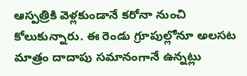ఆస్పత్రికి వెళ్లకుండానే కరోనా నుంచి కోలుకున్నారు. ఈ రెండు గ్రూపుల్లోనూ అలసట మాత్రం దాదాపు సమానంగానే ఉన్నట్లు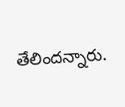తేలిందన్నారు.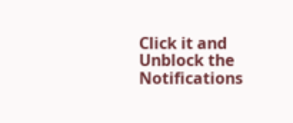Click it and Unblock the Notifications